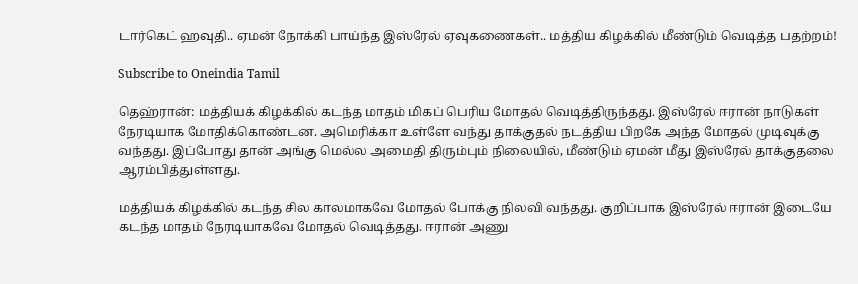டார்கெட் ஹவுதி.. ஏமன் நோக்கி பாய்ந்த இஸ்ரேல் ஏவுகணைகள்.. மத்திய கிழக்கில் மீண்டும் வெடித்த பதற்றம்!

Subscribe to Oneindia Tamil

தெஹ்ரான்: மத்தியக் கிழக்கில் கடந்த மாதம் மிகப் பெரிய மோதல் வெடித்திருந்தது. இஸ்ரேல் ஈரான் நாடுகள் நேரடியாக மோதிக்கொண்டன. அமெரிக்கா உள்ளே வந்து தாக்குதல் நடத்திய பிறகே அந்த மோதல் முடிவுக்கு வந்தது. இப்போது தான் அங்கு மெல்ல அமைதி திரும்பும் நிலையில், மீண்டும் ஏமன் மீது இஸ்ரேல் தாக்குதலை ஆரம்பித்துள்ளது.

மத்தியக் கிழக்கில் கடந்த சில காலமாகவே மோதல் போக்கு நிலவி வந்தது. குறிப்பாக இஸ்ரேல் ஈரான் இடையே கடந்த மாதம் நேரடியாகவே மோதல் வெடித்தது. ஈரான் அணு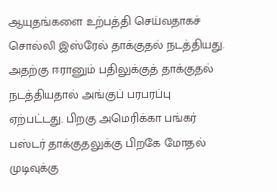ஆயுதங்களை உற்பத்தி செய்வதாகச் சொல்லி இஸ்ரேல் தாக்குதல் நடத்தியது. அதற்கு ஈரானும் பதிலுக்குத் தாக்குதல் நடத்தியதால் அங்குப் பரபரப்பு ஏற்பட்டது. பிறகு அமெரிக்கா பங்கர் பஸ்டர் தாக்குதலுக்கு பிறகே மோதல் முடிவுக்கு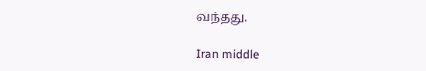வந்தது.

Iran middle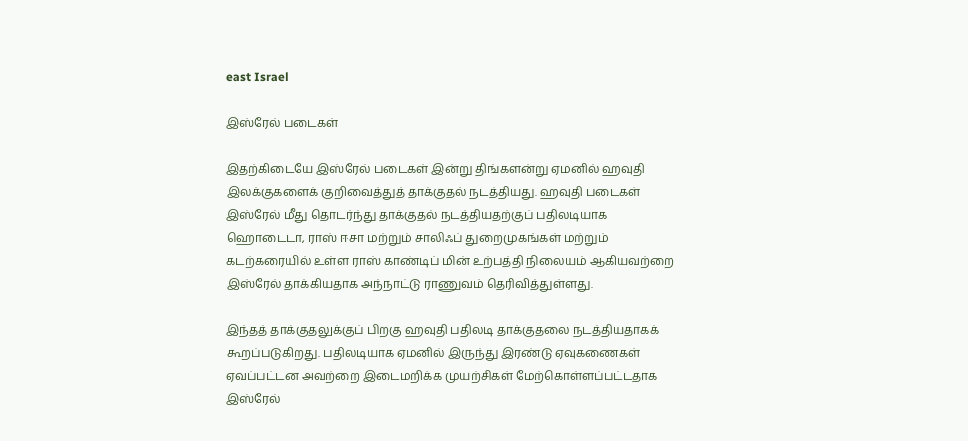east Israel

இஸ்ரேல் படைகள்

இதற்கிடையே இஸ்ரேல் படைகள் இன்று திங்களன்று ஏமனில் ஹவுதி இலக்குகளைக் குறிவைத்துத் தாக்குதல் நடத்தியது. ஹவுதி படைகள் இஸ்ரேல் மீது தொடர்ந்து தாக்குதல் நடத்தியதற்குப் பதிலடியாக ஹொடைடா, ராஸ் ஈசா மற்றும் சாலிஃப் துறைமுகங்கள் மற்றும் கடற்கரையில் உள்ள ராஸ் காண்டிப் மின் உற்பத்தி நிலையம் ஆகியவற்றை இஸ்ரேல் தாக்கியதாக அந்நாட்டு ராணுவம் தெரிவித்துள்ளது.

இந்தத் தாக்குதலுக்குப் பிறகு ஹவுதி பதிலடி தாக்குதலை நடத்தியதாகக் கூறப்படுகிறது. பதிலடியாக ஏமனில் இருந்து இரண்டு ஏவுகணைகள் ஏவப்பட்டன அவற்றை இடைமறிக்க முயற்சிகள் மேற்கொள்ளப்பட்டதாக இஸ்ரேல்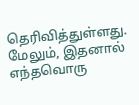தெரிவித்துள்ளது. மேலும், இதனால் எந்தவொரு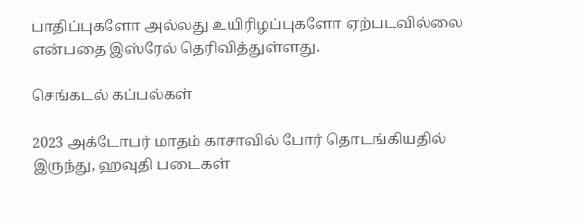பாதிப்புகளோ அல்லது உயிரிழப்புகளோ ஏற்படவில்லை என்பதை இஸ்ரேல் தெரிவித்துள்ளது.

செங்கடல் கப்பல்கள்

2023 அக்டோபர் மாதம் காசாவில் போர் தொடங்கியதில் இருந்து, ஹவுதி படைகள்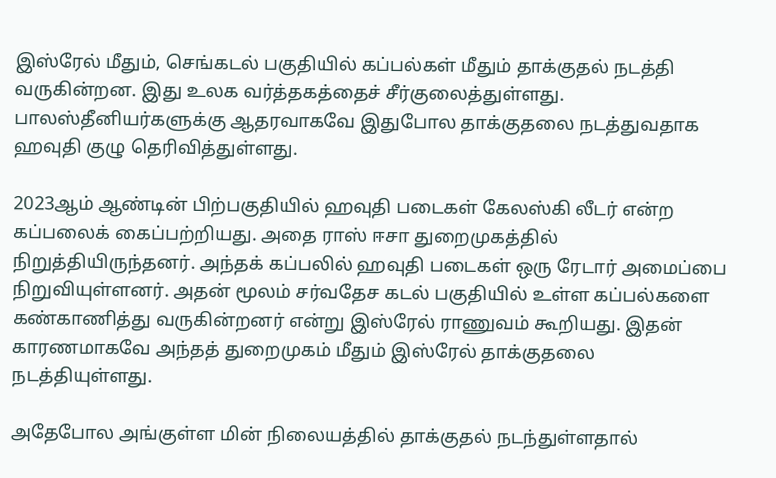இஸ்ரேல் மீதும், செங்கடல் பகுதியில் கப்பல்கள் மீதும் தாக்குதல் நடத்தி வருகின்றன. இது உலக வர்த்தகத்தைச் சீர்குலைத்துள்ளது. பாலஸ்தீனியர்களுக்கு ஆதரவாகவே இதுபோல தாக்குதலை நடத்துவதாக ஹவுதி குழு தெரிவித்துள்ளது.

2023ஆம் ஆண்டின் பிற்பகுதியில் ஹவுதி படைகள் கேலஸ்கி லீடர் என்ற கப்பலைக் கைப்பற்றியது. அதை ராஸ் ஈசா துறைமுகத்தில் நிறுத்தியிருந்தனர். அந்தக் கப்பலில் ஹவுதி படைகள் ஒரு ரேடார் அமைப்பை நிறுவியுள்ளனர். அதன் மூலம் சர்வதேச கடல் பகுதியில் உள்ள கப்பல்களை கண்காணித்து வருகின்றனர் என்று இஸ்ரேல் ராணுவம் கூறியது. இதன் காரணமாகவே அந்தத் துறைமுகம் மீதும் இஸ்ரேல் தாக்குதலை நடத்தியுள்ளது.

அதேபோல அங்குள்ள மின் நிலையத்தில் தாக்குதல் நடந்துள்ளதால்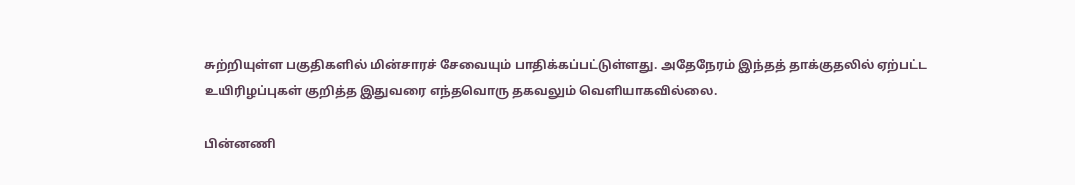சுற்றியுள்ள பகுதிகளில் மின்சாரச் சேவையும் பாதிக்கப்பட்டுள்ளது. அதேநேரம் இந்தத் தாக்குதலில் ஏற்பட்ட உயிரிழப்புகள் குறித்த இதுவரை எந்தவொரு தகவலும் வெளியாகவில்லை.

பின்னணி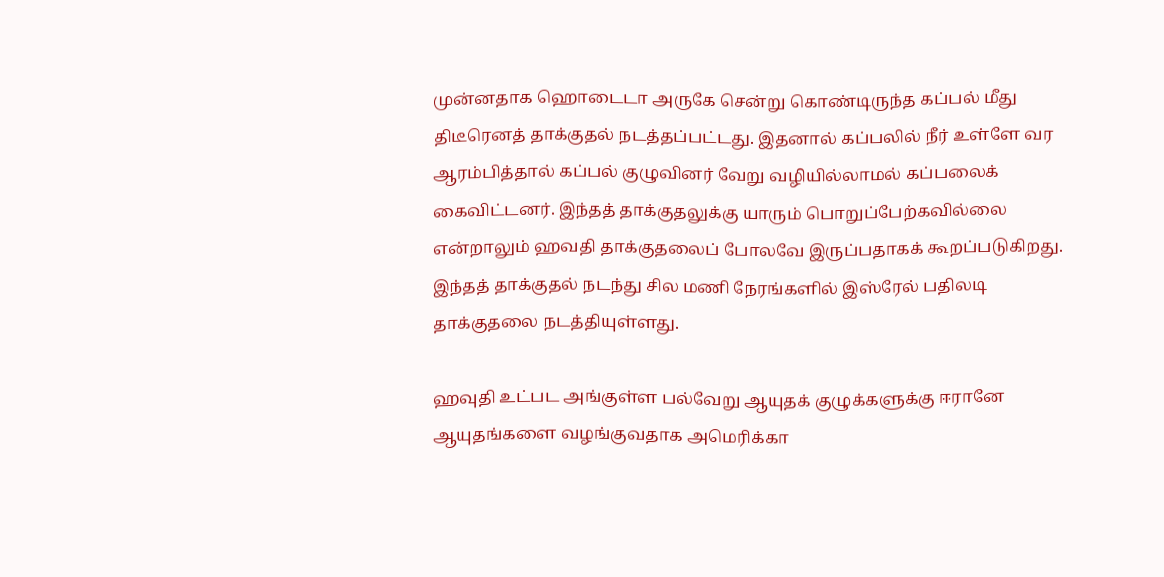முன்னதாக ஹொடைடா அருகே சென்று கொண்டிருந்த கப்பல் மீது திடீரெனத் தாக்குதல் நடத்தப்பட்டது. இதனால் கப்பலில் நீர் உள்ளே வர ஆரம்பித்தால் கப்பல் குழுவினர் வேறு வழியில்லாமல் கப்பலைக் கைவிட்டனர். இந்தத் தாக்குதலுக்கு யாரும் பொறுப்பேற்கவில்லை என்றாலும் ஹவதி தாக்குதலைப் போலவே இருப்பதாகக் கூறப்படுகிறது. இந்தத் தாக்குதல் நடந்து சில மணி நேரங்களில் இஸ்ரேல் பதிலடி தாக்குதலை நடத்தியுள்ளது.

ஹவுதி உட்பட அங்குள்ள பல்வேறு ஆயுதக் குழுக்களுக்கு ஈரானே ஆயுதங்களை வழங்குவதாக அமெரிக்கா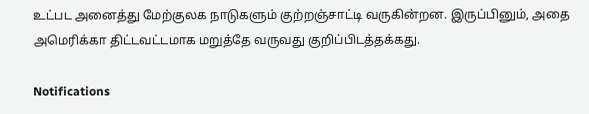உட்பட அனைத்து மேற்குலக நாடுகளும் குற்றஞ்சாட்டி வருகின்றன. இருப்பினும், அதை அமெரிக்கா திட்டவட்டமாக மறுத்தே வருவது குறிப்பிடத்தக்கது.

Notifications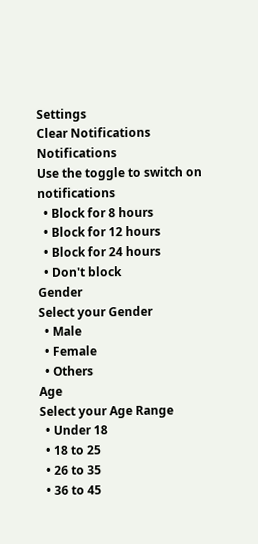Settings
Clear Notifications
Notifications
Use the toggle to switch on notifications
  • Block for 8 hours
  • Block for 12 hours
  • Block for 24 hours
  • Don't block
Gender
Select your Gender
  • Male
  • Female
  • Others
Age
Select your Age Range
  • Under 18
  • 18 to 25
  • 26 to 35
  • 36 to 45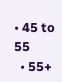• 45 to 55
  • 55+